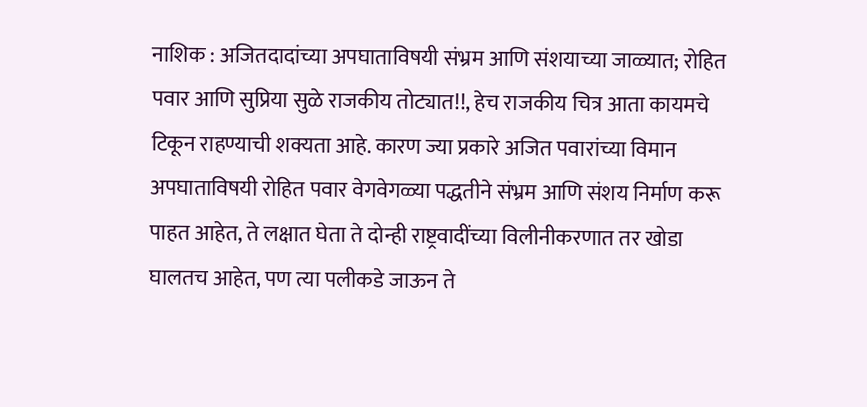नाशिक : अजितदादांच्या अपघाताविषयी संभ्रम आणि संशयाच्या जाळ्यात; रोहित पवार आणि सुप्रिया सुळे राजकीय तोट्यात!!, हेच राजकीय चित्र आता कायमचे टिकून राहण्याची शक्यता आहे. कारण ज्या प्रकारे अजित पवारांच्या विमान अपघाताविषयी रोहित पवार वेगवेगळ्या पद्धतीने संभ्रम आणि संशय निर्माण करू पाहत आहेत, ते लक्षात घेता ते दोन्ही राष्ट्रवादींच्या विलीनीकरणात तर खोडा घालतच आहेत, पण त्या पलीकडे जाऊन ते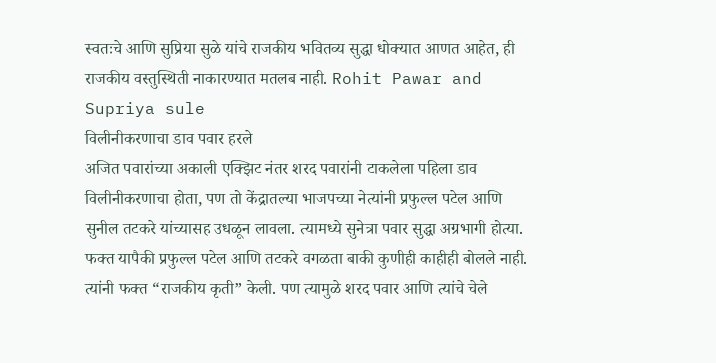स्वतःचे आणि सुप्रिया सुळे यांचे राजकीय भवितव्य सुद्धा धोक्यात आणत आहेत, ही राजकीय वस्तुस्थिती नाकारण्यात मतलब नाही. Rohit Pawar and Supriya sule
विलीनीकरणाचा डाव पवार हरले
अजित पवारांच्या अकाली एक्झिट नंतर शरद पवारांनी टाकलेला पहिला डाव विलीनीकरणाचा होता, पण तो केंद्रातल्या भाजपच्या नेत्यांनी प्रफुल्ल पटेल आणि सुनील तटकरे यांच्यासह उधळून लावला. त्यामध्ये सुनेत्रा पवार सुद्धा अग्रभागी होत्या. फक्त यापैकी प्रफुल्ल पटेल आणि तटकरे वगळता बाकी कुणीही काहीही बोलले नाही. त्यांनी फक्त “राजकीय कृती” केली. पण त्यामुळे शरद पवार आणि त्यांचे चेले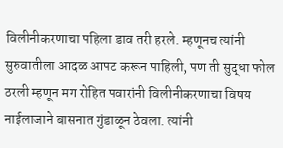विलीनीकरणाचा पहिला डाव तरी हरले. म्हणूनच त्यांनी सुरुवातीला आदळ आपट करून पाहिली, पण ती सुद्धा फोल ठरली म्हणून मग रोहित पवारांनी विलीनीकरणाचा विषय नाईलाजाने बासनात गुंडाळून ठेवला. त्यांनी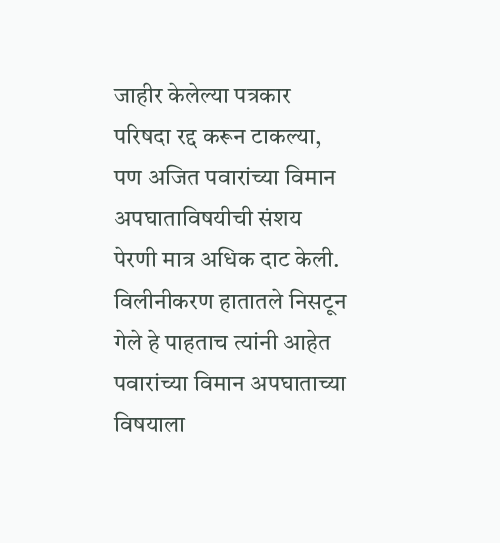जाहीर केलेल्या पत्रकार परिषदा रद्द करून टाकल्या, पण अजित पवारांच्या विमान अपघाताविषयीची संशय पेरणी मात्र अधिक दाट केली. विलीनीकरण हातातले निसटून गेले हे पाहताच त्यांनी आहेत पवारांच्या विमान अपघाताच्या विषयाला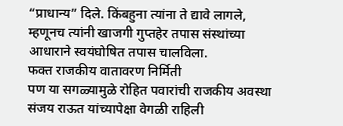“प्राधान्य” दिले. किंबहुना त्यांना ते द्यावे लागले, म्हणूनच त्यांनी खाजगी गुप्तहेर तपास संस्थांच्या आधाराने स्वयंघोषित तपास चालविला.
फक्त राजकीय वातावरण निर्मिती
पण या सगळ्यामुळे रोहित पवारांची राजकीय अवस्था संजय राऊत यांच्यापेक्षा वेगळी राहिली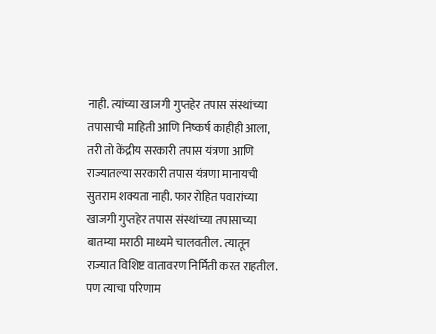नाही. त्यांच्या खाजगी गुप्तहेर तपास संस्थांच्या तपासाची माहिती आणि निष्कर्ष काहीही आला, तरी तो केंद्रीय सरकारी तपास यंत्रणा आणि राज्यातल्या सरकारी तपास यंत्रणा मानायची सुतराम शक्यता नाही. फार रोहित पवारांच्या खाजगी गुप्तहेर तपास संस्थांच्या तपासाच्या बातम्या मराठी माध्यमे चालवतील. त्यातून राज्यात विशिष्ट वातावरण निर्मिती करत राहतील. पण त्याचा परिणाम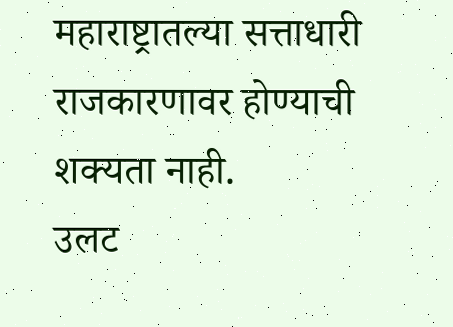महाराष्ट्रातल्या सत्ताधारी राजकारणावर होण्याची शक्यता नाही.
उलट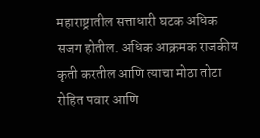महाराष्ट्रातील सत्ताधारी घटक अधिक सजग होतील. अधिक आक्रमक राजकीय कृती करतील आणि त्याचा मोठा तोटा रोहित पवार आणि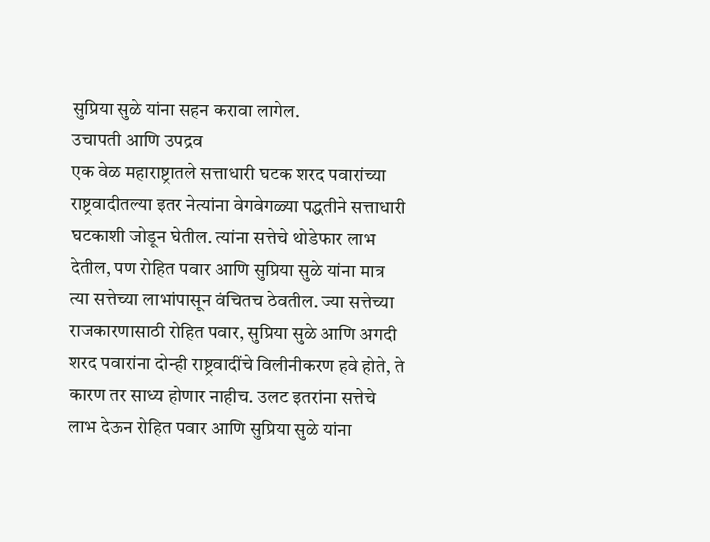सुप्रिया सुळे यांना सहन करावा लागेल.
उचापती आणि उपद्रव
एक वेळ महाराष्ट्रातले सत्ताधारी घटक शरद पवारांच्या राष्ट्रवादीतल्या इतर नेत्यांना वेगवेगळ्या पद्धतीने सत्ताधारी घटकाशी जोडून घेतील. त्यांना सत्तेचे थोडेफार लाभ देतील, पण रोहित पवार आणि सुप्रिया सुळे यांना मात्र त्या सत्तेच्या लाभांपासून वंचितच ठेवतील. ज्या सत्तेच्या राजकारणासाठी रोहित पवार, सुप्रिया सुळे आणि अगदी शरद पवारांना दोन्ही राष्ट्रवादींचे विलीनीकरण हवे होते, ते कारण तर साध्य होणार नाहीच. उलट इतरांना सत्तेचे लाभ देऊन रोहित पवार आणि सुप्रिया सुळे यांना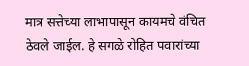मात्र सत्तेच्या लाभापासून कायमचे वंचित ठेवले जाईल. हे सगळे रोहित पवारांच्या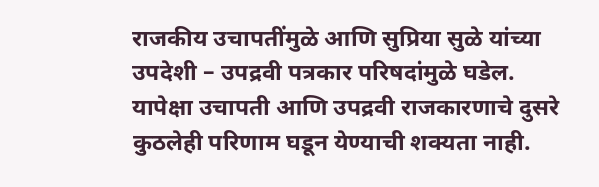राजकीय उचापतींमुळे आणि सुप्रिया सुळे यांच्या उपदेशी – उपद्रवी पत्रकार परिषदांमुळे घडेल. यापेक्षा उचापती आणि उपद्रवी राजकारणाचे दुसरे कुठलेही परिणाम घडून येण्याची शक्यता नाही.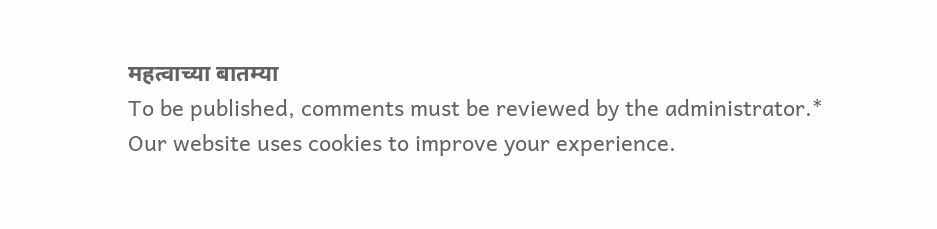महत्वाच्या बातम्या
To be published, comments must be reviewed by the administrator.*
Our website uses cookies to improve your experience.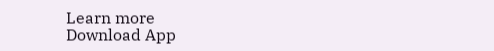Learn more
Download App